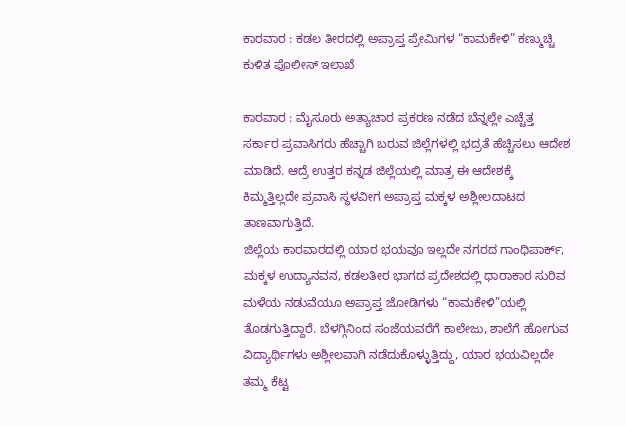ಕಾರವಾರ : ಕಡಲ ತೀರದಲ್ಲಿ ಅಪ್ರಾಪ್ತ ಪ್ರೇಮಿಗಳ “ಕಾಮಕೇಳಿ” ಕಣ್ಮುಚ್ಚಿ ಕುಳಿತ ಪೊಲೀಸ್ ಇಲಾಖೆ

ಕಾರವಾರ : ಮೈಸೂರು ಅತ್ಯಾಚಾರ ಪ್ರಕರಣ ನಡೆದ ಬೆನ್ನಲ್ಲೇ ಎಚ್ಚೆತ್ತ ಸರ್ಕಾರ ಪ್ರವಾಸಿಗರು ಹೆಚ್ಚಾಗಿ ಬರುವ ಜಿಲ್ಲೆಗಳಲ್ಲಿ ಭದ್ರತೆ ಹೆಚ್ಚಿಸಲು ಆದೇಶ ಮಾಡಿದೆ. ಆದ್ರೆ ಉತ್ತರ ಕನ್ನಡ ಜಿಲ್ಲೆಯಲ್ಲಿ ಮಾತ್ರ ಈ ಆದೇಶಕ್ಕೆ ಕಿಮ್ಮತ್ತಿಲ್ಲದೇ ಪ್ರವಾಸಿ ಸ್ಥಳವೀಗ ಅಪ್ರಾಪ್ತ ಮಕ್ಕಳ ಅಶ್ಲೀಲದಾಟದ ತಾಣವಾಗುತ್ತಿದೆ.
ಜಿಲ್ಲೆಯ ಕಾರವಾರದಲ್ಲಿ ಯಾರ ಭಯವೂ ಇಲ್ಲದೇ ನಗರದ ಗಾಂಧಿಪಾರ್ಕ್, ಮಕ್ಕಳ ಉದ್ಯಾನವನ, ಕಡಲತೀರ ಭಾಗದ ಪ್ರದೇಶದಲ್ಲಿ ಧಾರಾಕಾರ ಸುರಿವ ಮಳೆಯ ನಡುವೆಯೂ ಅಪ್ರಾಪ್ತ ಜೋಡಿಗಳು “ಕಾಮಕೇಳಿ”ಯಲ್ಲಿ ತೊಡಗುತ್ತಿದ್ದಾರೆ. ಬೆಳಗ್ಗಿನಿಂದ ಸಂಜೆಯವರೆಗೆ ಕಾಲೇಜು, ಶಾಲೆಗೆ ಹೋಗುವ ವಿದ್ಯಾರ್ಥಿಗಳು ಅಶ್ಲೀಲವಾಗಿ ನಡೆದುಕೊಳ್ಳುತ್ತಿದ್ದು, ಯಾರ ಭಯವಿಲ್ಲದೇ ತಮ್ಮ ಕೆಟ್ಟ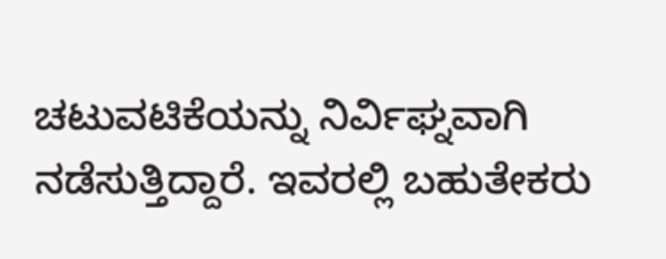ಚಟುವಟಿಕೆಯನ್ನು ನಿರ್ವಿಘ್ನವಾಗಿ ನಡೆಸುತ್ತಿದ್ದಾರೆ. ಇವರಲ್ಲಿ ಬಹುತೇಕರು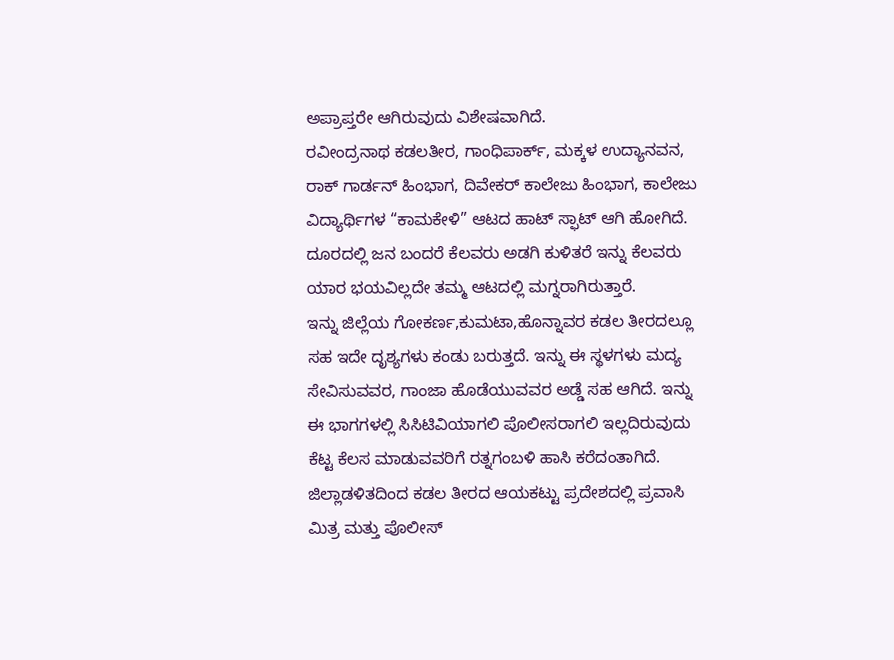ಅಪ್ರಾಪ್ತರೇ ಆಗಿರುವುದು ವಿಶೇಷವಾಗಿದೆ.
ರವೀಂದ್ರನಾಥ ಕಡಲತೀರ, ಗಾಂಧಿಪಾರ್ಕ್, ಮಕ್ಕಳ ಉದ್ಯಾನವನ, ರಾಕ್ ಗಾರ್ಡನ್ ಹಿಂಭಾಗ, ದಿವೇಕರ್ ಕಾಲೇಜು ಹಿಂಭಾಗ, ಕಾಲೇಜು ವಿದ್ಯಾರ್ಥಿಗಳ “ಕಾಮಕೇಳಿ” ಆಟದ ಹಾಟ್ ಸ್ಫಾಟ್ ಆಗಿ ಹೋಗಿದೆ. ದೂರದಲ್ಲಿ ಜನ ಬಂದರೆ ಕೆಲವರು ಅಡಗಿ ಕುಳಿತರೆ ಇನ್ನು ಕೆಲವರು ಯಾರ ಭಯವಿಲ್ಲದೇ ತಮ್ಮ ಆಟದಲ್ಲಿ ಮಗ್ನರಾಗಿರುತ್ತಾರೆ.
ಇನ್ನು ಜಿಲ್ಲೆಯ ಗೋಕರ್ಣ,ಕುಮಟಾ,ಹೊನ್ನಾವರ ಕಡಲ ತೀರದಲ್ಲೂ ಸಹ ಇದೇ ದೃಶ್ಯಗಳು ಕಂಡು ಬರುತ್ತದೆ. ಇನ್ನು ಈ ಸ್ಥಳಗಳು ಮದ್ಯ ಸೇವಿಸುವವರ, ಗಾಂಜಾ ಹೊಡೆಯುವವರ ಅಡ್ಡೆ ಸಹ ಆಗಿದೆ. ಇನ್ನು ಈ ಭಾಗಗಳಲ್ಲಿ ಸಿಸಿಟಿವಿಯಾಗಲಿ ಪೊಲೀಸರಾಗಲಿ ಇಲ್ಲದಿರುವುದು ಕೆಟ್ಟ ಕೆಲಸ ಮಾಡುವವರಿಗೆ ರತ್ನಗಂಬಳಿ ಹಾಸಿ ಕರೆದಂತಾಗಿದೆ.
ಜಿಲ್ಲಾಡಳಿತದಿಂದ ಕಡಲ ತೀರದ ಆಯಕಟ್ಟು ಪ್ರದೇಶದಲ್ಲಿ ಪ್ರವಾಸಿ ಮಿತ್ರ ಮತ್ತು ಪೊಲೀಸ್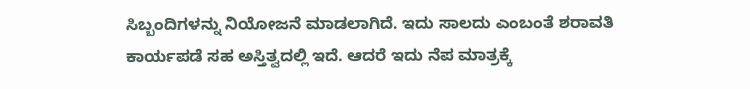ಸಿಬ್ಬಂದಿಗಳನ್ನು ನಿಯೋಜನೆ ಮಾಡಲಾಗಿದೆ. ಇದು ಸಾಲದು ಎಂಬಂತೆ ಶರಾವತಿ ಕಾರ್ಯಪಡೆ ಸಹ ಅಸ್ತಿತ್ವದಲ್ಲಿ ಇದೆ. ಆದರೆ ಇದು ನೆಪ ಮಾತ್ರಕ್ಕೆ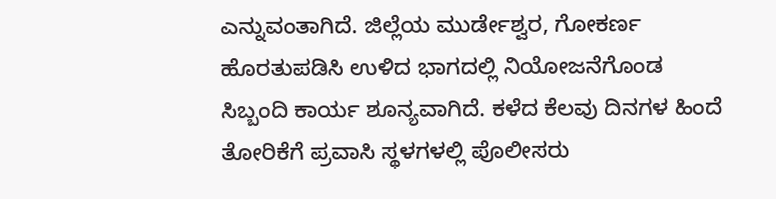ಎನ್ನುವಂತಾಗಿದೆ. ಜಿಲ್ಲೆಯ ಮುರ್ಡೇಶ್ವರ, ಗೋಕರ್ಣ ಹೊರತುಪಡಿಸಿ ಉಳಿದ ಭಾಗದಲ್ಲಿ ನಿಯೋಜನೆಗೊಂಡ ಸಿಬ್ಬಂದಿ ಕಾರ್ಯ ಶೂನ್ಯವಾಗಿದೆ. ಕಳೆದ ಕೆಲವು ದಿನಗಳ ಹಿಂದೆ ತೋರಿಕೆಗೆ ಪ್ರವಾಸಿ ಸ್ಥಳಗಳಲ್ಲಿ ಪೊಲೀಸರು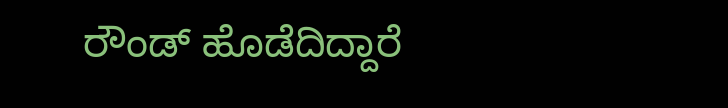ರೌಂಡ್ ಹೊಡೆದಿದ್ದಾರೆ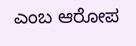ಎಂಬ ಆರೋಪ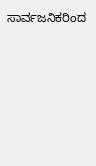ಸಾರ್ವಜನಿಕರಿಂದ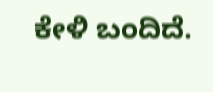ಕೇಳಿ ಬಂದಿದೆ.